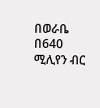በወራቤ በ640 ሚሊየን ብር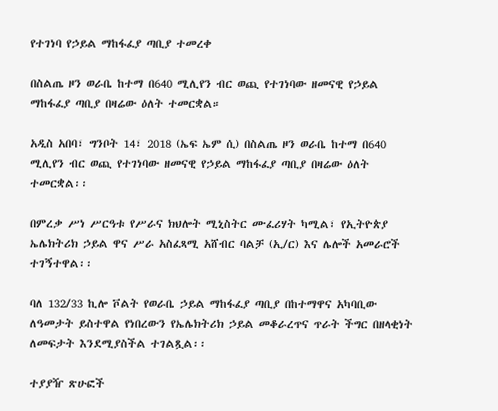የተገነባ የኃይል ማከፋፈያ ጣቢያ ተመረቀ

በስልጤ ዞን ወራቤ ከተማ በ640 ሚሊየን ብር ወጪ የተገነባው ዘመናዊ የኃይል ማከፋፈያ ጣቢያ በዛሬው ዕለት ተመርቋል።

አዲስ አበባ፣ ግንቦት 14፣ 2018 (ኤፍ ኤም ሲ) በስልጤ ዞን ወራቤ ከተማ በ640 ሚሊየን ብር ወጪ የተገነባው ዘመናዊ የኃይል ማከፋፈያ ጣቢያ በዛሬው ዕለት ተመርቋል፡፡

በምረቃ ሥነ ሥርዓቱ የሥራና ክህሎት ሚኒስትር ሙፈሪሃት ካሚል፣ የኢትዮጵያ ኤሌክትሪክ ኃይል ዋና ሥራ አስፈጻሚ አሸብር ባልቻ (ኢ/ር) እና ሌሎች አመራሮች ተገኝተዋል፡፡

ባለ 132/33 ኪሎ ቮልት የወራቤ ኃይል ማከፋፈያ ጣቢያ በከተማዋና አካባቢው ለዓመታት ይስተዋል የነበረውን የኤሌክትሪክ ኃይል መቆራረጥና ጥራት ችግር በዘላቂነት ለመፍታት እንደሚያስችል ተገልጿል፡፡

ተያያዥ ጽሁፎች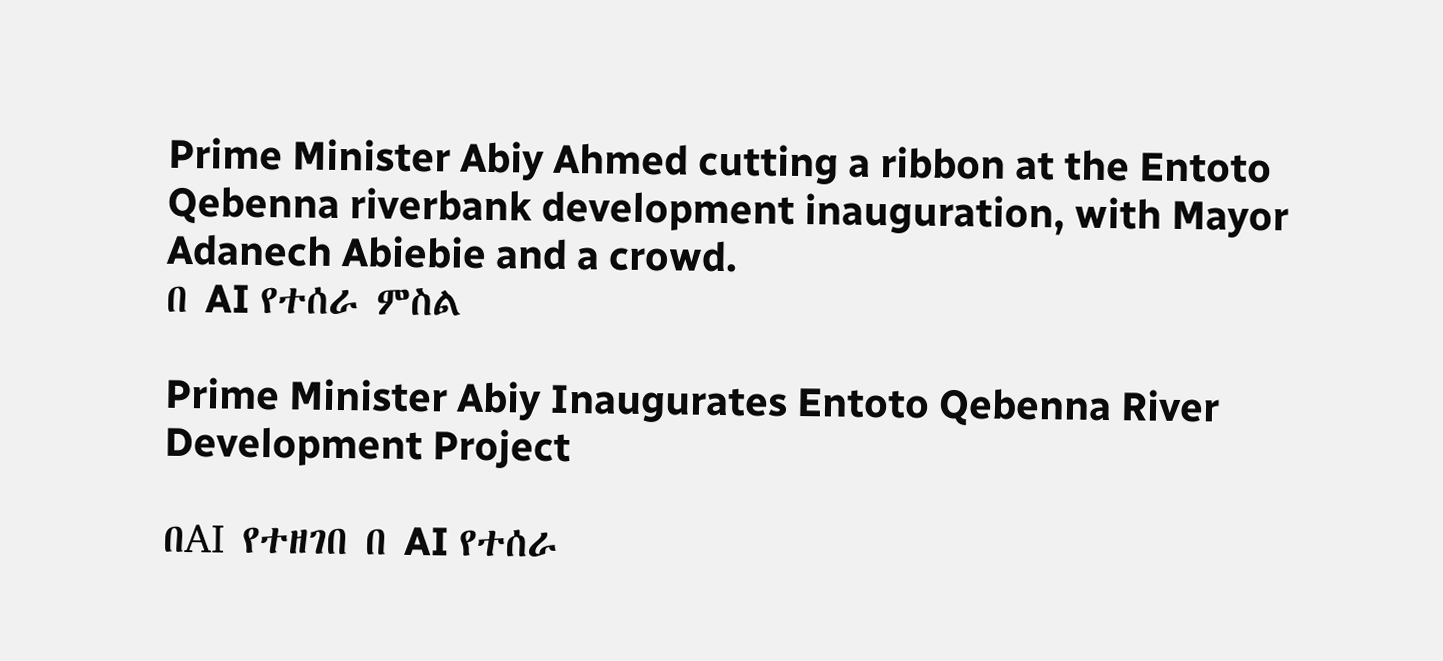Prime Minister Abiy Ahmed cutting a ribbon at the Entoto Qebenna riverbank development inauguration, with Mayor Adanech Abiebie and a crowd.
በ AI የተሰራ ምስል

Prime Minister Abiy Inaugurates Entoto Qebenna River Development Project

በAI የተዘገበ በ AI የተሰራ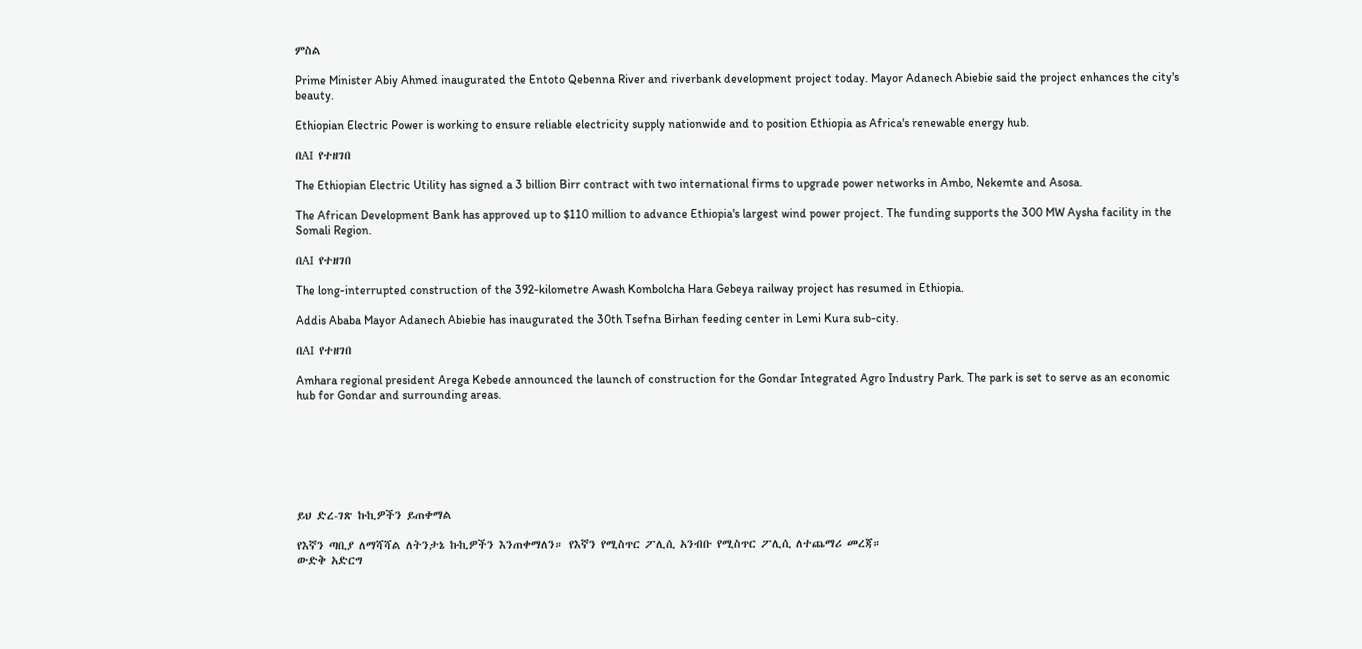ምስል

Prime Minister Abiy Ahmed inaugurated the Entoto Qebenna River and riverbank development project today. Mayor Adanech Abiebie said the project enhances the city's beauty.

Ethiopian Electric Power is working to ensure reliable electricity supply nationwide and to position Ethiopia as Africa's renewable energy hub.

በAI የተዘገበ

The Ethiopian Electric Utility has signed a 3 billion Birr contract with two international firms to upgrade power networks in Ambo, Nekemte and Asosa.

The African Development Bank has approved up to $110 million to advance Ethiopia's largest wind power project. The funding supports the 300 MW Aysha facility in the Somali Region.

በAI የተዘገበ

The long-interrupted construction of the 392-kilometre Awash Kombolcha Hara Gebeya railway project has resumed in Ethiopia.

Addis Ababa Mayor Adanech Abiebie has inaugurated the 30th Tsefna Birhan feeding center in Lemi Kura sub-city.

በAI የተዘገበ

Amhara regional president Arega Kebede announced the launch of construction for the Gondar Integrated Agro Industry Park. The park is set to serve as an economic hub for Gondar and surrounding areas.







ይህ ድረ-ገጽ ኩኪዎችን ይጠቀማል

የእኛን ጣቢያ ለማሻሻል ለትንታኔ ኩኪዎችን እንጠቀማለን። የእኛን የሚስጥር ፖሊሲ አንብቡ የሚስጥር ፖሊሲ ለተጨማሪ መረጃ።
ውድቅ አድርግ